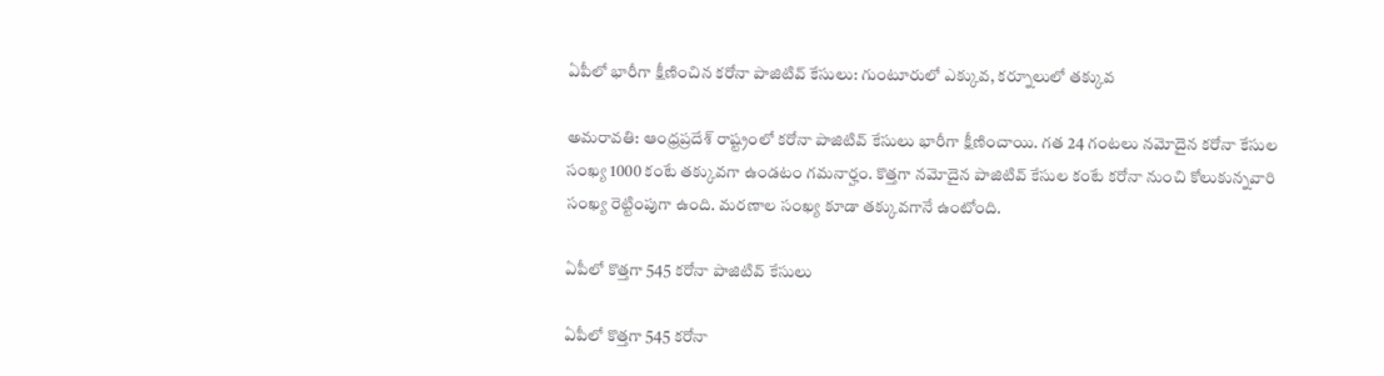ఏపీలో భారీగా క్షీణించిన కరోనా పాజిటివ్ కేసులు: గుంటూరులో ఎక్కువ, కర్నూలులో తక్కువ

అమరావతి: ఆంధ్రప్రదేశ్ రాష్ట్రంలో కరోనా పాజిటివ్ కేసులు భారీగా క్షీణించాయి. గత 24 గంటలు నమోదైన కరోనా కేసుల సంఖ్య 1000 కంటే తక్కువగా ఉండటం గమనార్హం. కొత్తగా నమోదైన పాజిటివ్ కేసుల కంటే కరోనా నుంచి కోలుకున్నవారి సంఖ్య రెట్టింపుగా ఉంది. మరణాల సంఖ్య కూడా తక్కువగానే ఉంటోంది.

ఏపీలో కొత్తగా 545 కరోనా పాజిటివ్ కేసులు

ఏపీలో కొత్తగా 545 కరోనా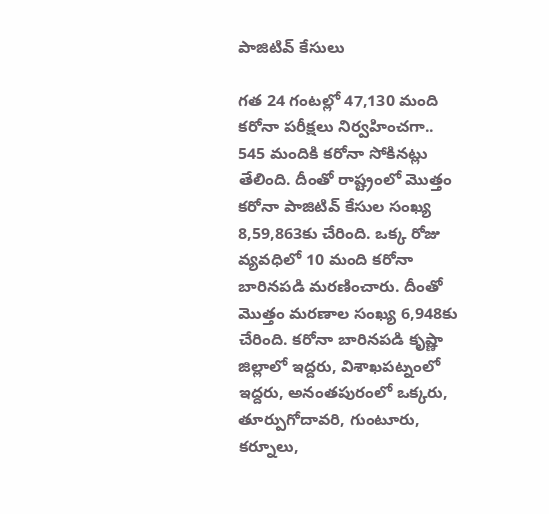పాజిటివ్ కేసులు

గత 24 గంటల్లో 47,130 మంది కరోనా పరీక్షలు నిర్వహించగా.. 545 మందికి కరోనా సోకినట్లు తేలింది. దీంతో రాష్ట్రంలో మొత్తం కరోనా పాజిటివ్ కేసుల సంఖ్య 8,59,863కు చేరింది. ఒక్క రోజు వ్యవధిలో 10 మంది కరోనా బారినపడి మరణించారు. దీంతో మొత్తం మరణాల సంఖ్య 6,948కు చేరింది. కరోనా బారినపడి కృష్ణా జిల్లాలో ఇద్దరు, విశాఖపట్నంలో ఇద్దరు, అనంతపురంలో ఒక్కరు, తూర్పుగోదావరి, గుంటూరు, కర్నూలు,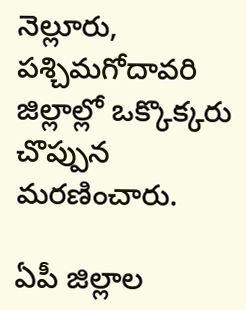నెల్లూరు, పశ్చిమగోదావరి జిల్లాల్లో ఒక్కొక్కరు చొప్పున మరణించారు.

ఏపీ జిల్లాల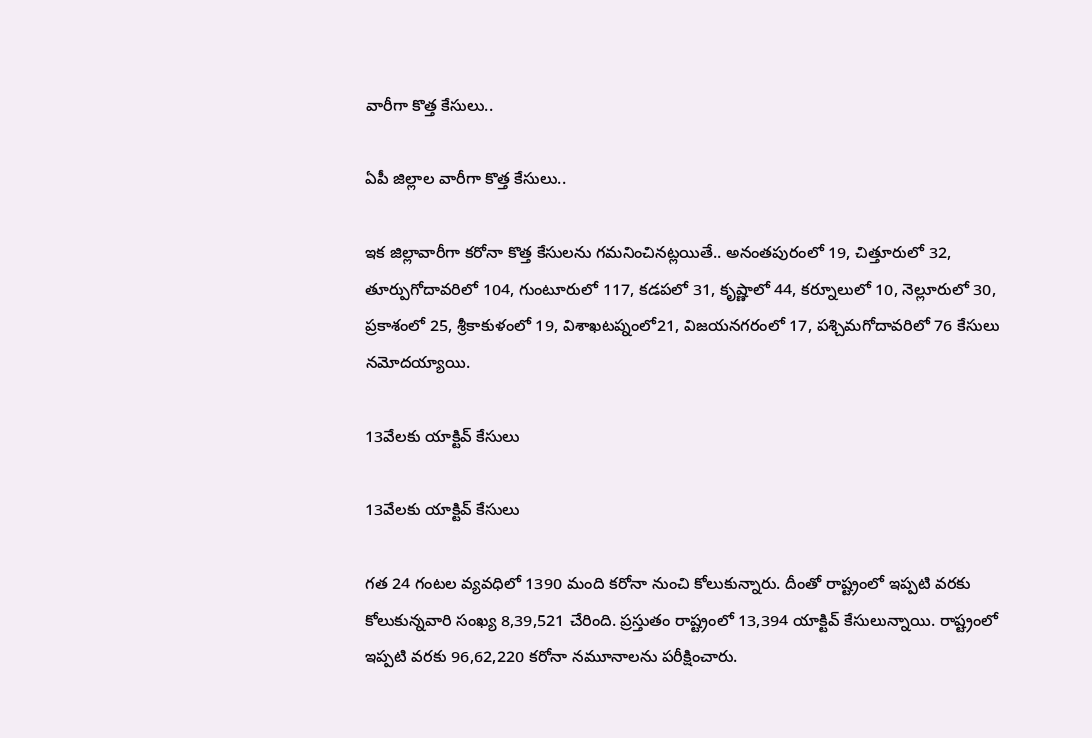వారీగా కొత్త కేసులు..

ఏపీ జిల్లాల వారీగా కొత్త కేసులు..

ఇక జిల్లావారీగా కరోనా కొత్త కేసులను గమనించినట్లయితే.. అనంతపురంలో 19, చిత్తూరులో 32, తూర్పుగోదావరిలో 104, గుంటూరులో 117, కడపలో 31, కృష్ణాలో 44, కర్నూలులో 10, నెల్లూరులో 30, ప్రకాశంలో 25, శ్రీకాకుళంలో 19, విశాఖటప్నంలో21, విజయనగరంలో 17, పశ్చిమగోదావరిలో 76 కేసులు నమోదయ్యాయి.

13వేలకు యాక్టివ్ కేసులు

13వేలకు యాక్టివ్ కేసులు

గత 24 గంటల వ్యవధిలో 1390 మంది కరోనా నుంచి కోలుకున్నారు. దీంతో రాష్ట్రంలో ఇప్పటి వరకు కోలుకున్నవారి సంఖ్య 8,39,521 చేరింది. ప్రస్తుతం రాష్ట్రంలో 13,394 యాక్టివ్ కేసులున్నాయి. రాష్ట్రంలో ఇప్పటి వరకు 96,62,220 కరోనా నమూనాలను పరీక్షించారు.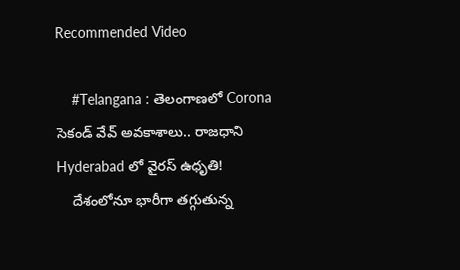Recommended Video

    #Telangana : తెలంగాణలో Corona సెకండ్ వేవ్ అవకాశాలు.. రాజధాని Hyderabad లో వైరస్ ఉధృతి!
    దేశంలోనూ భారీగా తగ్గుతున్న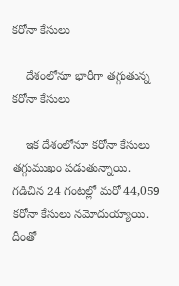కరోనా కేసులు

    దేశంలోనూ భారీగా తగ్గుతున్న కరోనా కేసులు

    ఇక దేశంలోనూ కరోనా కేసులు తగ్గుముఖం పడుతున్నాయి. గడిచిన 24 గంటల్లో మరో 44,059 కరోనా కేసులు నమోదుయ్యాయి. దీంతో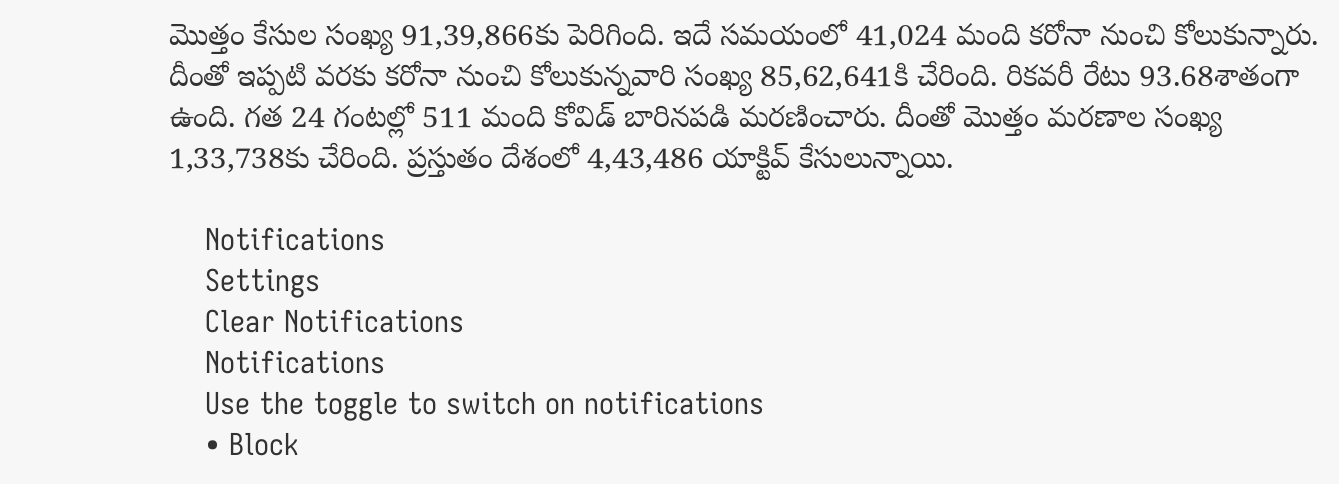మొత్తం కేసుల సంఖ్య 91,39,866కు పెరిగింది. ఇదే సమయంలో 41,024 మంది కరోనా నుంచి కోలుకున్నారు. దీంతో ఇప్పటి వరకు కరోనా నుంచి కోలుకున్నవారి సంఖ్య 85,62,641కి చేరింది. రికవరీ రేటు 93.68శాతంగా ఉంది. గత 24 గంటల్లో 511 మంది కోవిడ్ బారినపడి మరణించారు. దీంతో మొత్తం మరణాల సంఖ్య 1,33,738కు చేరింది. ప్రస్తుతం దేశంలో 4,43,486 యాక్టివ్ కేసులున్నాయి.

    Notifications
    Settings
    Clear Notifications
    Notifications
    Use the toggle to switch on notifications
    • Block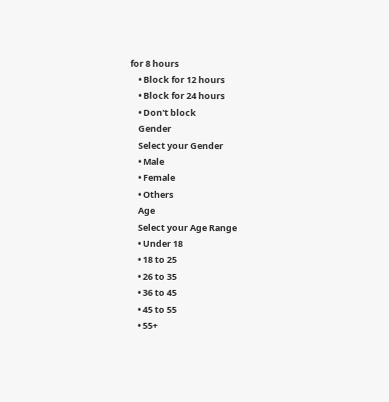for 8 hours
    • Block for 12 hours
    • Block for 24 hours
    • Don't block
    Gender
    Select your Gender
    • Male
    • Female
    • Others
    Age
    Select your Age Range
    • Under 18
    • 18 to 25
    • 26 to 35
    • 36 to 45
    • 45 to 55
    • 55+